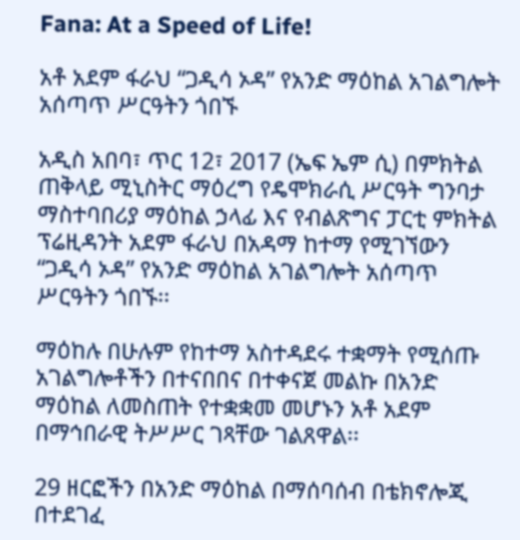Fana: At a Speed of Life!

አቶ አደም ፋራህ “ጋዲሳ ኦዳ” የአንድ ማዕከል አገልግሎት አሰጣጥ ሥርዓትን ጎበኙ

አዲስ አበባ፣ ጥር 12፣ 2017 (ኤፍ ኤም ሲ) በምክትል ጠቅላይ ሚኒስትር ማዕረግ የዴሞክራሲ ሥርዓት ግንባታ ማስተባበሪያ ማዕከል ኃላፊ እና የብልጽግና ፓርቲ ምክትል ፕሬዚዳንት አደም ፋራህ በአዳማ ከተማ የሚገኘውን “ጋዲሳ ኦዳ” የአንድ ማዕከል አገልግሎት አሰጣጥ ሥርዓትን ጎበኙ፡፡

ማዕከሉ በሁሉም የከተማ አስተዳደሩ ተቋማት የሚሰጡ አገልግሎቶችን በተናበበና በተቀናጀ መልኩ በአንድ ማዕከል ለመስጠት የተቋቋመ መሆኑን አቶ አደም በማኅበራዊ ትሥሥር ገጻቸው ገልጸዋል፡፡

29 ዘርፎችን በአንድ ማዕከል በማሰባሰብ በቴክኖሎጂ በተደገፈ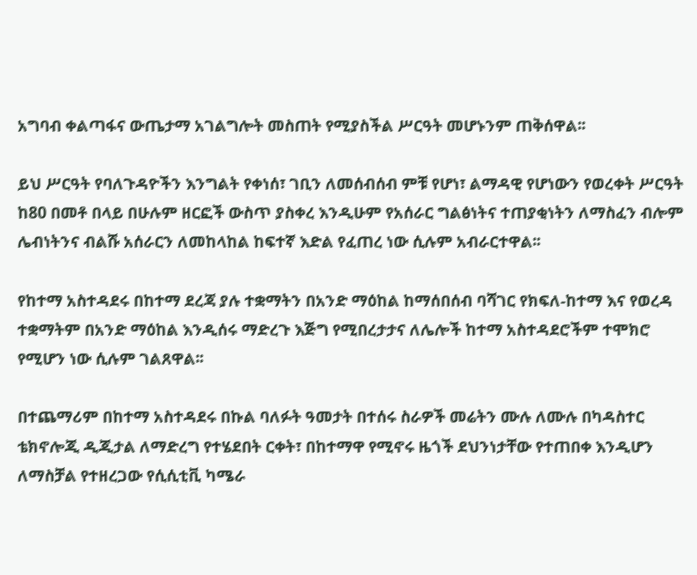አግባብ ቀልጣፋና ውጤታማ አገልግሎት መስጠት የሚያስችል ሥርዓት መሆኑንም ጠቅሰዋል፡፡

ይህ ሥርዓት የባለጉዳዮችን እንግልት የቀነሰ፣ ገቢን ለመሰብሰብ ምቹ የሆነ፣ ልማዳዊ የሆነውን የወረቀት ሥርዓት ከ80 በመቶ በላይ በሁሉም ዘርፎች ውስጥ ያስቀረ እንዲሁም የአሰራር ግልፅነትና ተጠያቂነትን ለማስፈን ብሎም ሌብነትንና ብልሹ አሰራርን ለመከላከል ከፍተኛ እድል የፈጠረ ነው ሲሉም አብራርተዋል፡፡

የከተማ አስተዳደሩ በከተማ ደረጃ ያሉ ተቋማትን በአንድ ማዕከል ከማሰበሰብ ባሻገር የክፍለ-ከተማ እና የወረዳ ተቋማትም በአንድ ማዕከል እንዲሰሩ ማድረጉ እጅግ የሚበረታታና ለሌሎች ከተማ አስተዳደሮችም ተሞክሮ የሚሆን ነው ሲሉም ገልጸዋል፡፡

በተጨማሪም በከተማ አስተዳደሩ በኩል ባለፉት ዓመታት በተሰሩ ስራዎች መሬትን ሙሉ ለሙሉ በካዳስተር ቴክኖሎጂ ዲጂታል ለማድረግ የተሄደበት ርቀት፣ በከተማዋ የሚኖሩ ዜጎች ደህንነታቸው የተጠበቀ እንዲሆን ለማስቻል የተዘረጋው የሲሲቲቪ ካሜራ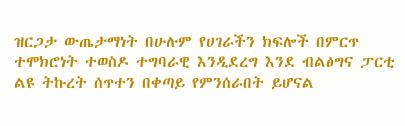ዝርጋታ ውጤታማነት በሁሉም የሀገራችን ክፍሎች በምርጥ ተሞክሮነት ተወስዶ ተግባራዊ እንዲደረግ እንደ ብልፅግና ፓርቲ ልዩ ትኩረት ሰጥተን በቀጣይ የምንሰራበት ይሆናል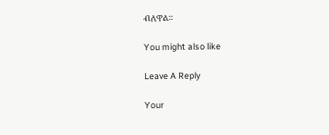ብለዋል።

You might also like

Leave A Reply

Your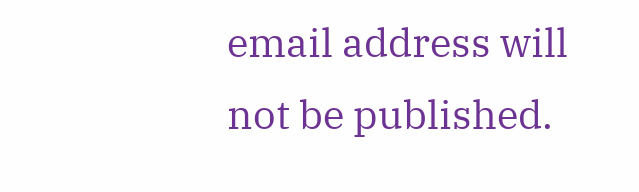email address will not be published.